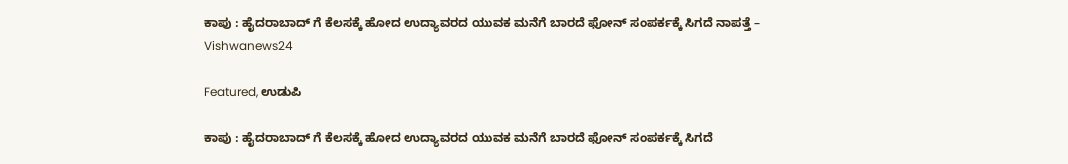ಕಾಪು : ಹೈದರಾಬಾದ್ ಗೆ ಕೆಲಸಕ್ಕೆ ಹೋದ ಉದ್ಯಾವರದ ಯುವಕ ಮನೆಗೆ ಬಾರದೆ ಫೋನ್ ಸಂಪರ್ಕಕ್ಕೆ ಸಿಗದೆ ನಾಪತ್ತೆ – Vishwanews24

Featured, ಉಡುಪಿ

ಕಾಪು : ಹೈದರಾಬಾದ್ ಗೆ ಕೆಲಸಕ್ಕೆ ಹೋದ ಉದ್ಯಾವರದ ಯುವಕ ಮನೆಗೆ ಬಾರದೆ ಫೋನ್ ಸಂಪರ್ಕಕ್ಕೆ ಸಿಗದೆ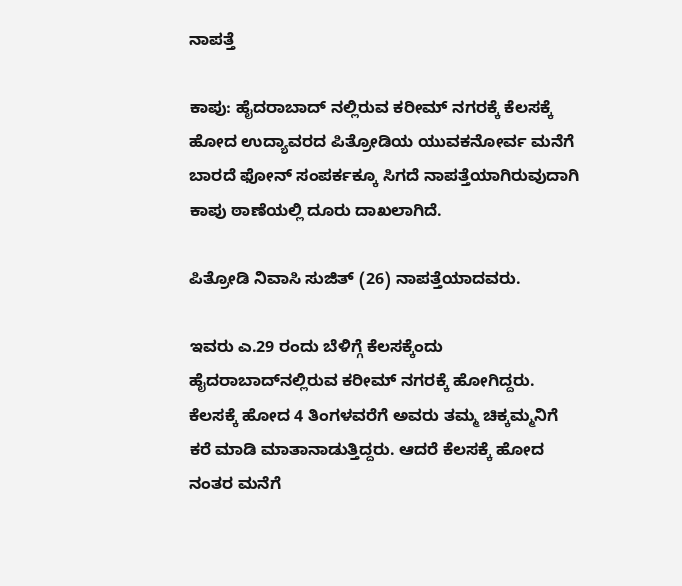ನಾಪತ್ತೆ

ಕಾಪು: ಹೈದರಾಬಾದ್ ನಲ್ಲಿರುವ ಕರೀಮ್ ನಗರಕ್ಕೆ ಕೆಲಸಕ್ಕೆ ಹೋದ ಉದ್ಯಾವರದ ಪಿತ್ರೋಡಿಯ ಯುವಕನೋರ್ವ ಮನೆಗೆ ಬಾರದೆ ಫೋನ್ ಸಂಪರ್ಕಕ್ಕೂ ಸಿಗದೆ ನಾಪತ್ತೆಯಾಗಿರುವುದಾಗಿ ಕಾಪು ಠಾಣೆಯಲ್ಲಿ ದೂರು ದಾಖಲಾಗಿದೆ.

ಪಿತ್ರೋಡಿ ನಿವಾಸಿ ಸುಜಿತ್ (26) ನಾಪತ್ತೆಯಾದವರು.

ಇವರು ಎ.29 ರಂದು ಬೆಳಿಗ್ಗೆ ಕೆಲಸಕ್ಕೆಂದು ಹೈದರಾಬಾದ್‍ನಲ್ಲಿರುವ ಕರೀಮ್ ನಗರಕ್ಕೆ ಹೋಗಿದ್ದರು. ಕೆಲಸಕ್ಕೆ ಹೋದ 4 ತಿಂಗಳವರೆಗೆ ಅವರು ತಮ್ಮ ಚಿಕ್ಕಮ್ಮನಿಗೆ ಕರೆ ಮಾಡಿ ಮಾತಾನಾಡುತ್ತಿದ್ದರು. ಆದರೆ ಕೆಲಸಕ್ಕೆ ಹೋದ ನಂತರ ಮನೆಗೆ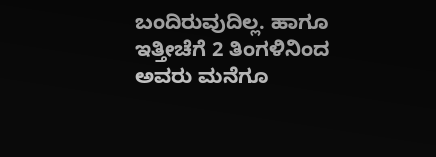ಬಂದಿರುವುದಿಲ್ಲ. ಹಾಗೂ ಇತ್ತೀಚೆಗೆ 2 ತಿಂಗಳಿನಿಂದ ಅವರು ಮನೆಗೂ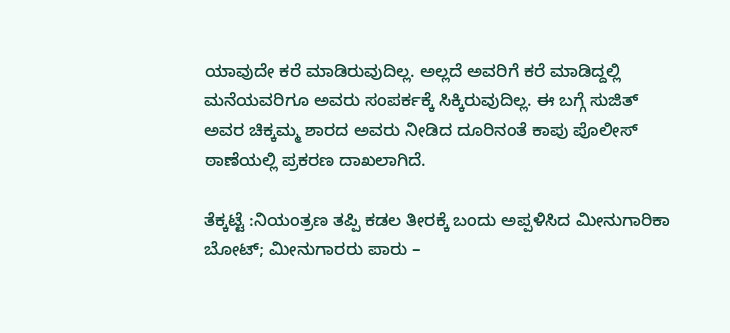ಯಾವುದೇ ಕರೆ ಮಾಡಿರುವುದಿಲ್ಲ. ಅಲ್ಲದೆ ಅವರಿಗೆ ಕರೆ ಮಾಡಿದ್ದಲ್ಲಿ ಮನೆಯವರಿಗೂ ಅವರು ಸಂಪರ್ಕಕ್ಕೆ ಸಿಕ್ಕಿರುವುದಿಲ್ಲ. ಈ ಬಗ್ಗೆ ಸುಜಿತ್ ಅವರ ಚಿಕ್ಕಮ್ಮ ಶಾರದ ಅವರು ನೀಡಿದ ದೂರಿನಂತೆ ಕಾಪು ಪೊಲೀಸ್ ಠಾಣೆಯಲ್ಲಿ ಪ್ರಕರಣ ದಾಖಲಾಗಿದೆ.

ತೆಕ್ಕಟ್ಟೆ :ನಿಯಂತ್ರಣ ತಪ್ಪಿ ಕಡಲ ತೀರಕ್ಕೆ ಬಂದು ಅಪ್ಪಳಿಸಿದ ಮೀನುಗಾರಿಕಾ ಬೋಟ್; ಮೀನುಗಾರರು ಪಾರು –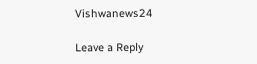Vishwanews24

Leave a Reply